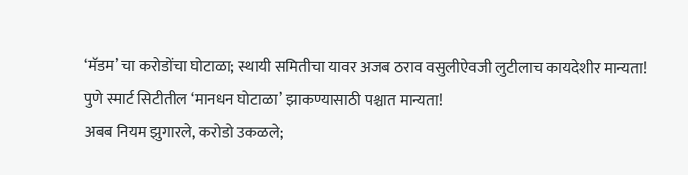‘मॅडम’ चा करोडोंचा घोटाळा; स्थायी समितीचा यावर अजब ठराव वसुलीऐवजी लुटीलाच कायदेशीर मान्यता!
पुणे स्मार्ट सिटीतील ‘मानधन घोटाळा’ झाकण्यासाठी पश्चात मान्यता!
अबब नियम झुगारले, करोडो उकळले;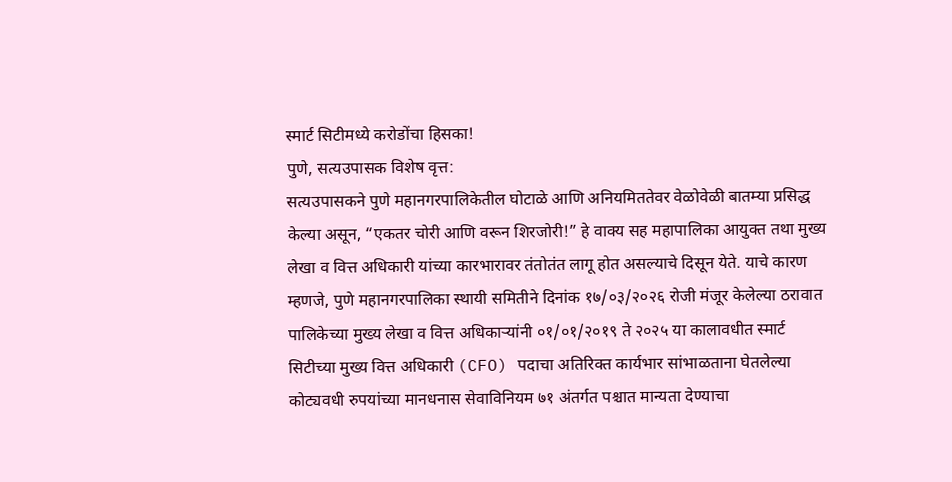स्मार्ट सिटीमध्ये करोडोंचा हिसका!
पुणे, सत्यउपासक विशेष वृत्त:
सत्यउपासकने पुणे महानगरपालिकेतील घोटाळे आणि अनियमिततेवर वेळोवेळी बातम्या प्रसिद्ध केल्या असून, “एकतर चोरी आणि वरून शिरजोरी!” हे वाक्य सह महापालिका आयुक्त तथा मुख्य लेखा व वित्त अधिकारी यांच्या कारभारावर तंतोतंत लागू होत असल्याचे दिसून येते. याचे कारण म्हणजे, पुणे महानगरपालिका स्थायी समितीने दिनांक १७/०३/२०२६ रोजी मंजूर केलेल्या ठरावात पालिकेच्या मुख्य लेखा व वित्त अधिकाऱ्यांनी ०१/०१/२०१९ ते २०२५ या कालावधीत स्मार्ट सिटीच्या मुख्य वित्त अधिकारी (CFO) पदाचा अतिरिक्त कार्यभार सांभाळताना घेतलेल्या कोट्यवधी रुपयांच्या मानधनास सेवाविनियम ७१ अंतर्गत पश्चात मान्यता देण्याचा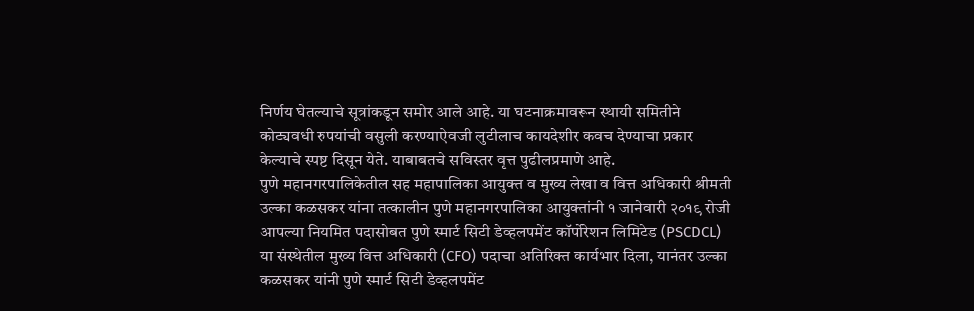निर्णय घेतल्याचे सूत्रांकडून समोर आले आहे. या घटनाक्रमावरून स्थायी समितीने कोट्यवधी रुपयांची वसुली करण्याऐवजी लुटीलाच कायदेशीर कवच देण्याचा प्रकार केल्याचे स्पष्ट दिसून येते. याबाबतचे सविस्तर वृत्त पुढीलप्रमाणे आहे.
पुणे महानगरपालिकेतील सह महापालिका आयुक्त व मुख्य लेखा व वित्त अधिकारी श्रीमती उल्का कळसकर यांना तत्कालीन पुणे महानगरपालिका आयुक्तांनी १ जानेवारी २०१९ रोजी आपल्या नियमित पदासोबत पुणे स्मार्ट सिटी डेव्हलपमेंट कॉर्पोरेशन लिमिटेड (PSCDCL) या संस्थेतील मुख्य वित्त अधिकारी (CFO) पदाचा अतिरिक्त कार्यभार दिला, यानंतर उल्का कळसकर यांनी पुणे स्मार्ट सिटी डेव्हलपमेंट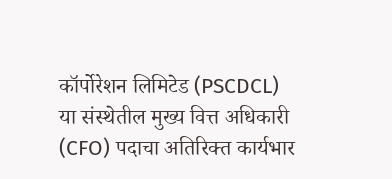कॉर्पोरेशन लिमिटेड (PSCDCL) या संस्थेतील मुख्य वित्त अधिकारी (CFO) पदाचा अतिरिक्त कार्यभार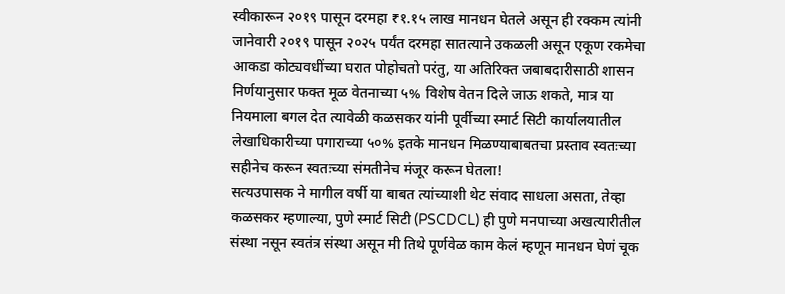स्वीकारून २०१९ पासून दरमहा ₹१.१५ लाख मानधन घेतले असून ही रक्कम त्यांनी जानेवारी २०१९ पासून २०२५ पर्यंत दरमहा सातत्याने उकळली असून एकूण रकमेचा आकडा कोट्यवधींच्या घरात पोहोचतो परंतु, या अतिरिक्त जबाबदारीसाठी शासन निर्णयानुसार फक्त मूळ वेतनाच्या ५% विशेष वेतन दिले जाऊ शकते, मात्र या नियमाला बगल देत त्यावेळी कळसकर यांनी पूर्वीच्या स्मार्ट सिटी कार्यालयातील लेखाधिकारीच्या पगाराच्या ५०% इतके मानधन मिळण्याबाबतचा प्रस्ताव स्वतःच्या सहीनेच करून स्वतःच्या संमतीनेच मंजूर करून घेतला!
सत्यउपासक ने मागील वर्षी या बाबत त्यांच्याशी थेट संवाद साधला असता, तेव्हा कळसकर म्हणाल्या, पुणे स्मार्ट सिटी (PSCDCL) ही पुणे मनपाच्या अखत्यारीतील संस्था नसून स्वतंत्र संस्था असून मी तिथे पूर्णवेळ काम केलं म्हणून मानधन घेणं चूक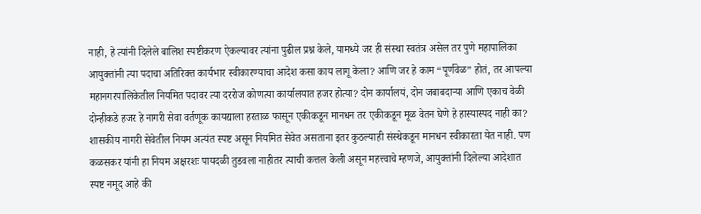नाही, हे त्यांनी दिलेले बालिश स्पष्टीकरण ऐकल्यावर त्यांना पुढील प्रश्न केले, यामध्ये जर ही संस्था स्वतंत्र असेल तर पुणे महापालिका आयुक्तांनी त्या पदाचा अतिरिक्त कार्यभार स्वीकारण्याचा आदेश कसा काय लागू केला? आणि जर हे काम “पूर्णवेळ” होतं, तर आपल्या महानगरपालिकेतील नियमित पदावर त्या दररोज कोणत्या कार्यालयात हजर होत्या? दोन कार्यालयं, दोन जबाबदाऱ्या आणि एकाच वेळी दोन्हीकडे हजर हे नागरी सेवा वर्तणूक कायद्याला हरताळ फासून एकीकडून मानधन तर एकीकडून मूळ वेतन घेणे हे हास्यास्पद नाही का?
शासकीय नागरी सेवेतील नियम अत्यंत स्पष्ट असून नियमित सेवेत असताना इतर कुठल्याही संस्थेकडून मानधन स्वीकारता येत नाही. पण कळसकर यांनी हा नियम अक्षरशः पायदळी तुडवला नाहीतर त्याची कत्तल केली असून महत्त्वाचे म्हणजे, आयुक्तांनी दिलेल्या आदेशात स्पष्ट नमूद आहे की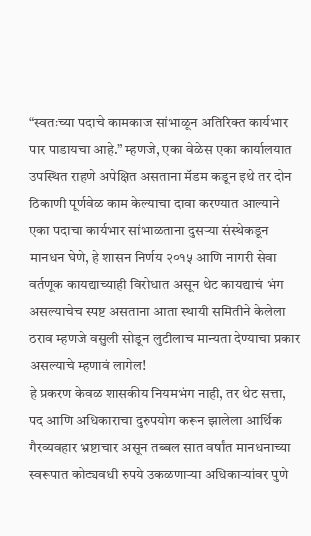“स्वतःच्या पदाचे कामकाज सांभाळून अतिरिक्त कार्यभार पार पाडायचा आहे.” म्हणजे, एका वेळेस एका कार्यालयात उपस्थित राहणे अपेक्षित असताना मॅडम कडून इथे तर दोन ठिकाणी पूर्णवेळ काम केल्याचा दावा करण्यात आल्याने एका पदाचा कार्यभार सांभाळताना दुसऱ्या संस्थेकडून मानधन घेणे, हे शासन निर्णय २०१५ आणि नागरी सेवा वर्तणूक कायद्याच्याही विरोधात असून थेट कायद्याचं भंग असल्याचेच स्पष्ट असताना आता स्थायी समितीने केलेला ठराव म्हणजे वसुली सोडून लुटीलाच मान्यता देण्याचा प्रकार असल्याचे म्हणावं लागेल!
हे प्रकरण केवळ शासकीय नियमभंग नाही, तर थेट सत्ता, पद आणि अधिकाराचा दुरुपयोग करून झालेला आर्थिक गैरव्यवहार भ्रष्टाचार असून तब्बल सात वर्षांत मानधनाच्या स्वरूपात कोट्यवधी रुपये उकळणाऱ्या अधिकाऱ्यांवर पुणे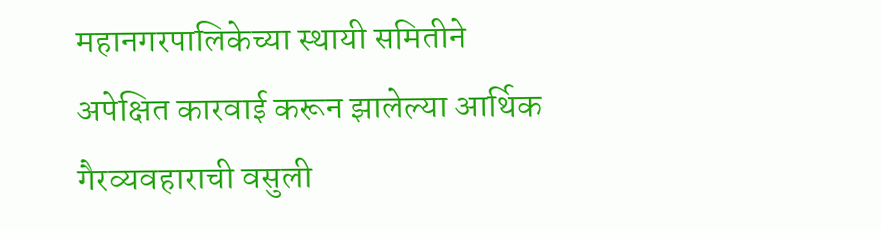महानगरपालिकेच्या स्थायी समितीने अपेक्षित कारवाई करून झालेल्या आर्थिक गैरव्यवहाराची वसुली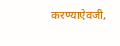करण्याऐवजी,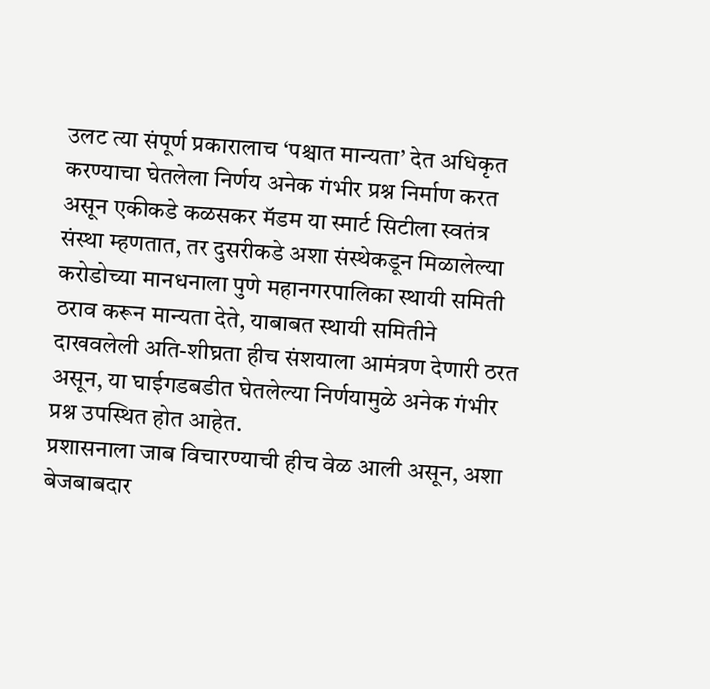उलट त्या संपूर्ण प्रकारालाच ‘पश्चात मान्यता’ देत अधिकृत करण्याचा घेतलेला निर्णय अनेक गंभीर प्रश्न निर्माण करत असून एकीकडे कळसकर मॅडम या स्मार्ट सिटीला स्वतंत्र संस्था म्हणतात, तर दुसरीकडे अशा संस्थेकडून मिळालेल्या करोडोच्या मानधनाला पुणे महानगरपालिका स्थायी समिती ठराव करून मान्यता देते, याबाबत स्थायी समितीने दाखवलेली अति-शीघ्रता हीच संशयाला आमंत्रण देणारी ठरत असून, या घाईगडबडीत घेतलेल्या निर्णयामुळे अनेक गंभीर प्रश्न उपस्थित होत आहेत.
प्रशासनाला जाब विचारण्याची हीच वेळ आली असून, अशा बेजबाबदार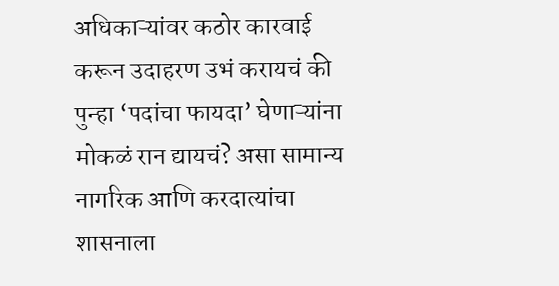अधिकाऱ्यांवर कठोर कारवाई करून उदाहरण उभं करायचं की पुन्हा ‘पदांचा फायदा’ घेणाऱ्यांना मोकळं रान द्यायचं? असा सामान्य नागरिक आणि करदात्यांचा शासनाला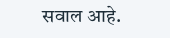सवाल आहे.